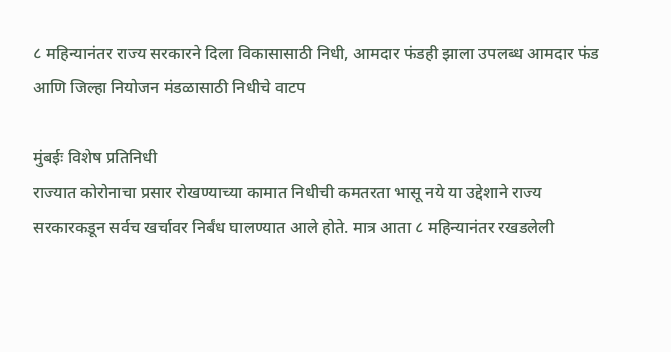८ महिन्यानंतर राज्य सरकारने दिला विकासासाठी निधी, आमदार फंडही झाला उपलब्ध आमदार फंड आणि जिल्हा नियोजन मंडळासाठी निधीचे वाटप

मुंबईः विशेष प्रतिनिधी
राज्यात कोरोनाचा प्रसार रोखण्याच्या कामात निधीची कमतरता भासू नये या उद्देशाने राज्य सरकारकडून सर्वच खर्चावर निर्बंध घालण्यात आले होते. मात्र आता ८ महिन्यानंतर रखडलेली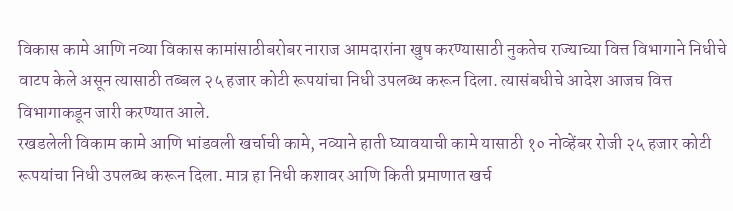विकास कामे आणि नव्या विकास कामांसाठीबरोबर नाराज आमदारांना खुष करण्यासाठी नुकतेच राज्याच्या वित्त विभागाने निधीचे वाटप केले असून त्यासाठी तब्बल २५ हजार कोटी रूपयांचा निधी उपलब्ध करून दिला. त्यासंबधीचे आदेश आजच वित्त विभागाकडून जारी करण्यात आले.
रखडलेली विकाम कामे आणि भांडवली खर्चाची कामे, नव्याने हाती घ्यावयाची कामे यासाठी १० नोव्हेंबर रोजी २५ हजार कोटी रूपयांचा निधी उपलब्ध करून दिला. मात्र हा निधी कशावर आणि किती प्रमाणात खर्च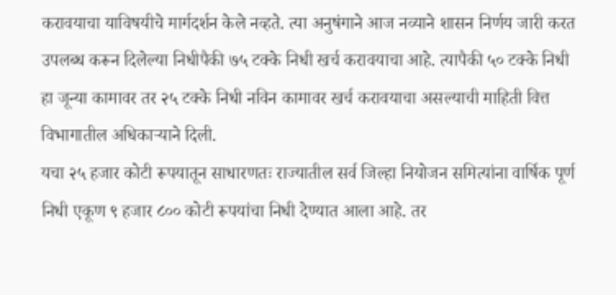करावयाचा याविषयीचे मार्गदर्शन केले नव्हते. त्या अनुषंगाने आज नव्याने शासन निर्णय जारी करत उपलब्ध करून दिलेल्या निधीपैकी ७५ टक्के निधी खर्च करावयाचा आहे. त्यापैकी ५० टक्के निधी हा जून्या कामावर तर २५ टक्के निधी नविन कामावर खर्च करावयाचा असल्याची माहिती वित्त विभागातील अधिकाऱ्याने दिली.
यचा २५ हजार कोटी रूपयातून साधारणतः राज्यातील सर्व जिल्हा नियोजन समित्यांना वार्षिक पूर्ण निधी एकूण ९ हजार ८०० कोटी रूपयांचा निधी देण्यात आला आहे. तर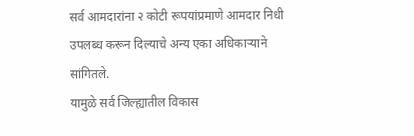सर्व आमदारांना २ कोटी रूपयांप्रमाणे आमदार निधी उपलब्ध करून दिल्याचे अन्य एका अधिकाऱ्याने सांगितले.
यामुळे सर्व जिल्ह्यातील विकास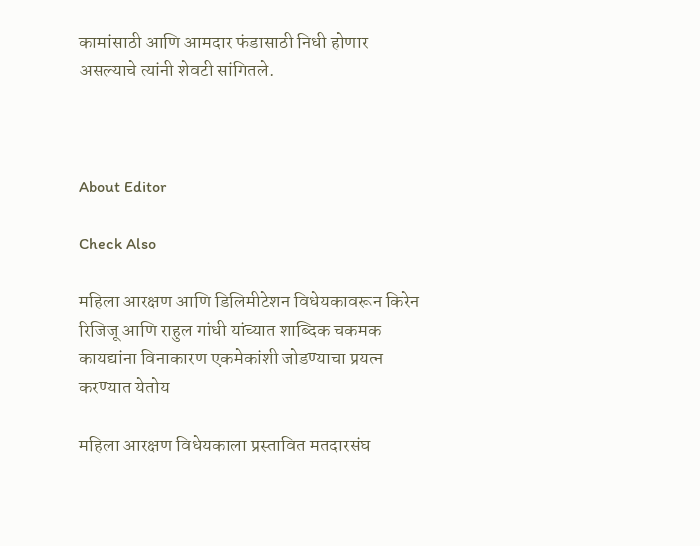कामांसाठी आणि आमदार फंडासाठी निधी होणार असल्याचे त्यांनी शेवटी सांगितले.



About Editor

Check Also

महिला आरक्षण आणि डिलिमीटेशन विधेयकावरून किरेन रिजिजू आणि राहुल गांधी यांच्यात शाब्दिक चकमक कायद्यांना विनाकारण एकमेकांशी जोडण्याचा प्रयत्न करण्यात येतोय

महिला आरक्षण विधेयकाला प्रस्तावित मतदारसंघ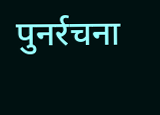पुनर्रचना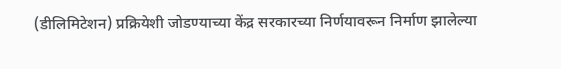(डीलिमिटेशन) प्रक्रियेशी जोडण्याच्या केंद्र सरकारच्या निर्णयावरून निर्माण झालेल्या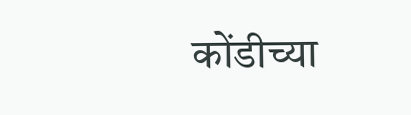कोंडीच्या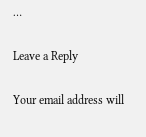…

Leave a Reply

Your email address will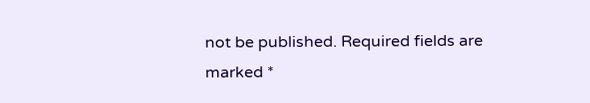not be published. Required fields are marked *